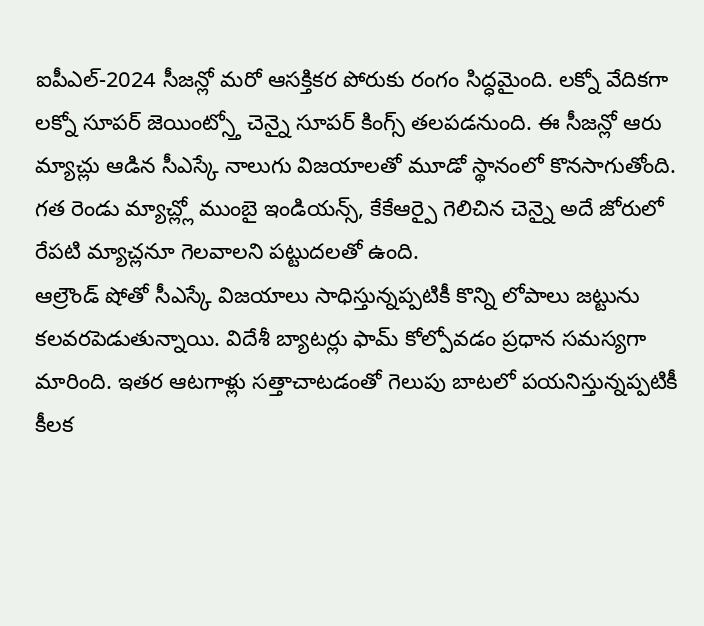ఐపీఎల్-2024 సీజన్లో మరో ఆసక్తికర పోరుకు రంగం సిద్ధమైంది. లక్నో వేదికగా లక్నో సూపర్ జెయింట్స్తో చెన్నై సూపర్ కింగ్స్ తలపడనుంది. ఈ సీజన్లో ఆరు మ్యాచ్లు ఆడిన సీఎస్కే నాలుగు విజయాలతో మూడో స్థానంలో కొనసాగుతోంది. గత రెండు మ్యాచ్ల్లో ముంబై ఇండియన్స్, కేకేఆర్పై గెలిచిన చెన్నై అదే జోరులో రేపటి మ్యాచ్లనూ గెలవాలని పట్టుదలతో ఉంది.
ఆల్రౌండ్ షోతో సీఎస్కే విజయాలు సాధిస్తున్నప్పటికీ కొన్ని లోపాలు జట్టును కలవరపెడుతున్నాయి. విదేశీ బ్యాటర్లు ఫామ్ కోల్పోవడం ప్రధాన సమస్యగా మారింది. ఇతర ఆటగాళ్లు సత్తాచాటడంతో గెలుపు బాటలో పయనిస్తున్నప్పటికీ కీలక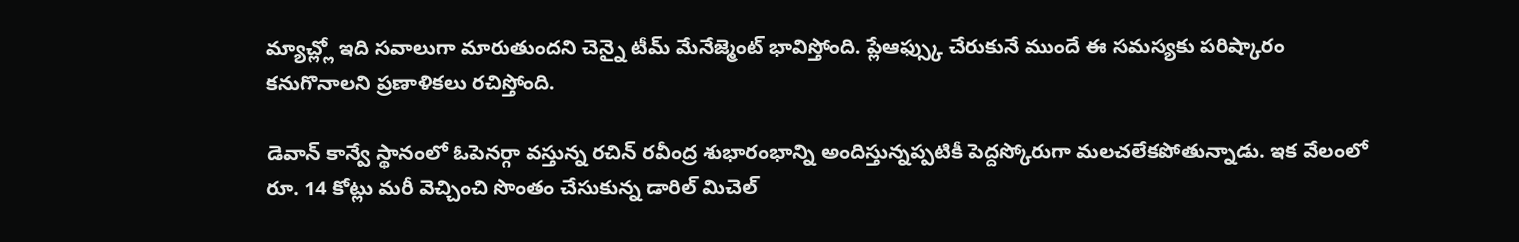మ్యాచ్ల్లో ఇది సవాలుగా మారుతుందని చెన్నై టీమ్ మేనేజ్మెంట్ భావిస్తోంది. ప్లేఆఫ్స్కు చేరుకునే ముందే ఈ సమస్యకు పరిష్కారం కనుగొనాలని ప్రణాళికలు రచిస్తోంది.

డెవాన్ కాన్వే స్థానంలో ఓపెనర్గా వస్తున్న రచిన్ రవీంద్ర శుభారంభాన్ని అందిస్తున్నప్పటికీ పెద్దస్కోరుగా మలచలేకపోతున్నాడు. ఇక వేలంలో రూ. 14 కోట్లు మరీ వెచ్చించి సొంతం చేసుకున్న డారిల్ మిచెల్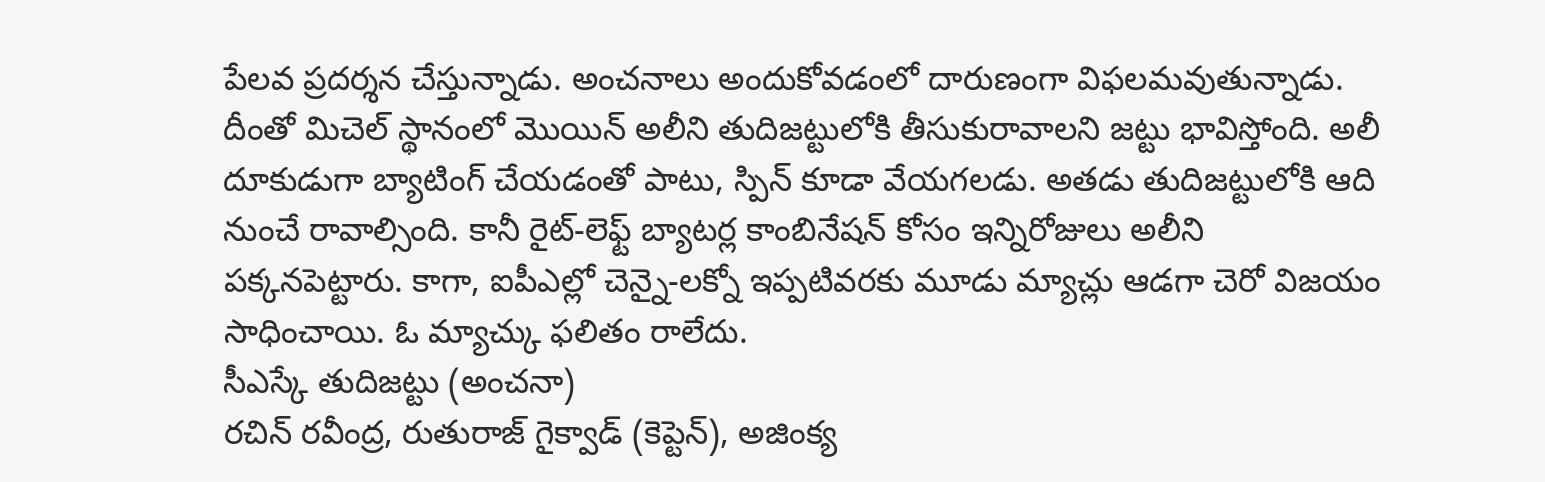పేలవ ప్రదర్శన చేస్తున్నాడు. అంచనాలు అందుకోవడంలో దారుణంగా విఫలమవుతున్నాడు.
దీంతో మిచెల్ స్థానంలో మొయిన్ అలీని తుదిజట్టులోకి తీసుకురావాలని జట్టు భావిస్తోంది. అలీ దూకుడుగా బ్యాటింగ్ చేయడంతో పాటు, స్పిన్ కూడా వేయగలడు. అతడు తుదిజట్టులోకి ఆది నుంచే రావాల్సింది. కానీ రైట్-లెఫ్ట్ బ్యాటర్ల కాంబినేషన్ కోసం ఇన్నిరోజులు అలీని పక్కనపెట్టారు. కాగా, ఐపీఎల్లో చెన్నై-లక్నో ఇప్పటివరకు మూడు మ్యాచ్లు ఆడగా చెరో విజయం సాధించాయి. ఓ మ్యాచ్కు ఫలితం రాలేదు.
సీఎస్కే తుదిజట్టు (అంచనా)
రచిన్ రవీంద్ర, రుతురాజ్ గైక్వాడ్ (కెప్టెన్), అజింక్య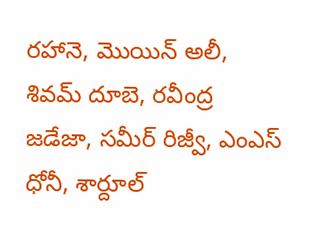రహానె, మొయిన్ అలీ, శివమ్ దూబె, రవీంద్ర జడేజా, సమీర్ రిజ్వీ, ఎంఎస్ ధోనీ, శార్దూల్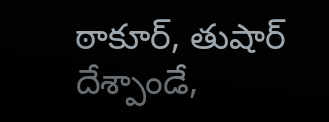ఠాకూర్, తుషార్ దేశ్పాండే,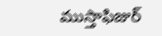ముస్తాఫిజుర్